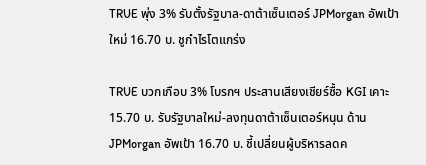TRUE พุ่ง 3% รับตั้งรัฐบาล-ดาต้าเซ็นเตอร์ JPMorgan อัพเป้าใหม่ 16.70 บ. ชูกำไรโตแกร่ง

TRUE บวกเกือบ 3% โบรกฯ ประสานเสียงเชียร์ซื้อ KGI เคาะ 15.70 บ. รับรัฐบาลใหม่-ลงทุนดาต้าเซ็นเตอร์หนุน ด้าน JPMorgan อัพเป้า 16.70 บ. ชี้เปลี่ยนผู้บริหารลดค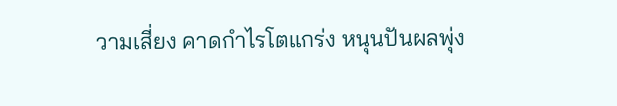วามเสี่ยง คาดกำไรโตแกร่ง หนุนปันผลพุ่ง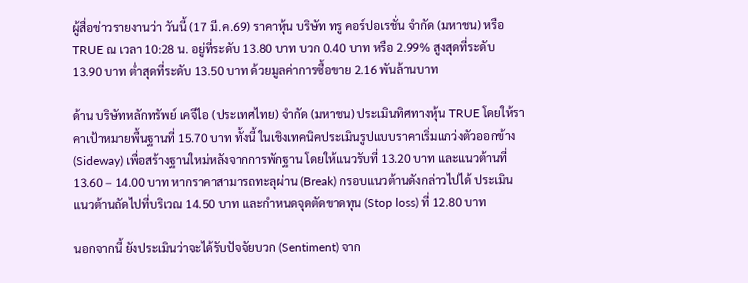ผู้สื่อข่าวรายงานว่า วันนี้ (17 มี.ค.69) ราคาหุ้น บริษัท ทรู คอร์ปอเรชั่น จำกัด (มหาชน) หรือ TRUE ณ เวลา 10:28 น. อยู่ที่ระดับ 13.80 บาท บวก 0.40 บาท หรือ 2.99% สูงสุดที่ระดับ 13.90 บาท ต่ำสุดที่ระดับ 13.50 บาท ด้วยมูลค่าการซื้อขาย 2.16 พันล้านบาท

ด้าน บริษัทหลักทรัพย์ เคจีไอ (ประเทศไทย) จำกัด (มหาชน) ประเมินทิศทางหุ้น TRUE โดยให้ราคาเป้าหมายพื้นฐานที่ 15.70 บาท ทั้งนี้ ในเชิงเทคนิคประเมินรูปแบบราคาเริ่มแกว่งตัวออกข้าง (Sideway) เพื่อสร้างฐานใหม่หลังจากการพักฐาน โดยให้แนวรับที่ 13.20 บาท และแนวต้านที่ 13.60 – 14.00 บาท หากราคาสามารถทะลุผ่าน (Break) กรอบแนวต้านดังกล่าวไปได้ ประเมินแนวต้านถัดไปที่บริเวณ 14.50 บาท และกำหนดจุดตัดขาดทุน (Stop loss) ที่ 12.80 บาท

นอกจากนี้ ยังประเมินว่าจะได้รับปัจจัยบวก (Sentiment) จาก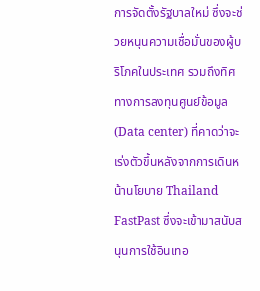การจัดตั้งรัฐบาลใหม่ ซึ่งจะช่วยหนุนความเชื่อมั่นของผู้บริโภคในประเทศ รวมถึงทิศทางการลงทุนศูนย์ข้อมูล (Data center) ที่คาดว่าจะเร่งตัวขึ้นหลังจากการเดินหน้านโยบาย Thailand FastPast ซึ่งจะเข้ามาสนับสนุนการใช้อินเทอ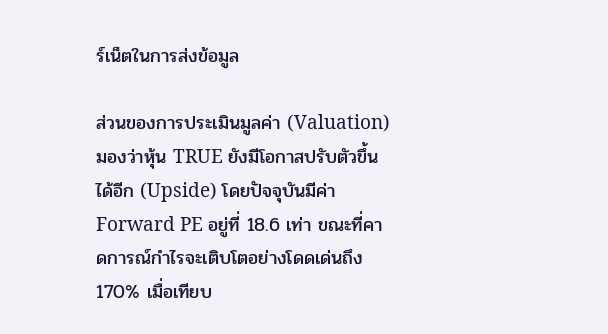ร์เน็ตในการส่งข้อมูล

ส่วนของการประเมินมูลค่า (Valuation) มองว่าหุ้น TRUE ยังมีโอกาสปรับตัวขึ้นได้อีก (Upside) โดยปัจจุบันมีค่า Forward PE อยู่ที่ 18.6 เท่า ขณะที่คาดการณ์กำไรจะเติบโตอย่างโดดเด่นถึง 170% เมื่อเทียบ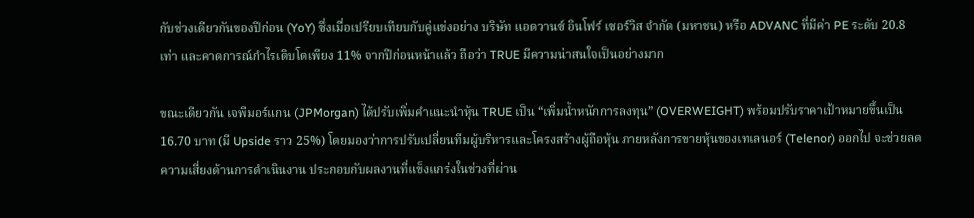กับช่วงเดียวกันของปีก่อน (YoY) ซึ่งเมื่อเปรียบเทียบกับคู่แข่งอย่าง บริษัท แอดวานซ์ อินโฟร์ เซอร์วิส จำกัด (มหาชน) หรือ ADVANC ที่มีค่า PE ระดับ 20.8 เท่า และคาดการณ์กำไรเติบโตเพียง 11% จากปีก่อนหน้าแล้ว ถือว่า TRUE มีความน่าสนใจเป็นอย่างมาก

ขณะเดียวกัน เจพีมอร์แกน (JPMorgan) ได้ปรับเพิ่มคำแนะนำหุ้น TRUE เป็น “เพิ่มน้ำหนักการลงทุน” (OVERWEIGHT) พร้อมปรับราคาเป้าหมายขึ้นเป็น 16.70 บาท (มี Upside ราว 25%) โดยมองว่าการปรับเปลี่ยนทีมผู้บริหารและโครงสร้างผู้ถือหุ้น ภายหลังการขายหุ้นของเทเลนอร์ (Telenor) ออกไป จะช่วยลดความเสี่ยงด้านการดำเนินงาน ประกอบกับผลงานที่แข็งแกร่งในช่วงที่ผ่าน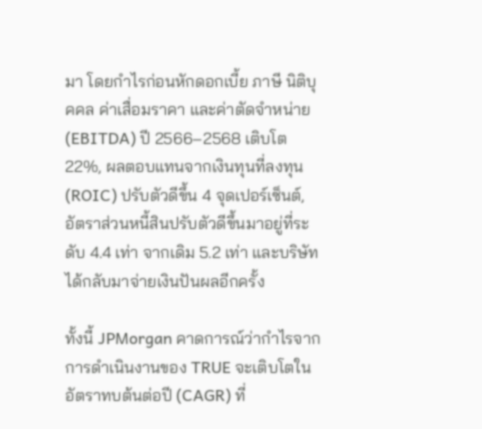มา โดยกำไรก่อนหักดอกเบี้ย ภาษี นิติบุคคล ค่าเสื่อมราคา และค่าตัดจำหน่าย (EBITDA) ปี 2566–2568 เติบโต 22%, ผลตอบแทนจากเงินทุนที่ลงทุน (ROIC) ปรับตัวดีขึ้น 4 จุดเปอร์เซ็นต์, อัตราส่วนหนี้สินปรับตัวดีขึ้นมาอยู่ที่ระดับ 4.4 เท่า จากเดิม 5.2 เท่า และบริษัทได้กลับมาจ่ายเงินปันผลอีกครั้ง

ทั้งนี้ JPMorgan คาดการณ์ว่ากำไรจากการดำเนินงานของ TRUE จะเติบโตในอัตราทบต้นต่อปี (CAGR) ที่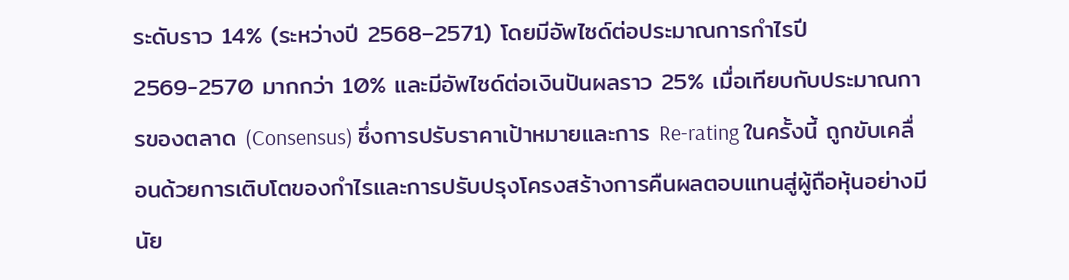ระดับราว 14% (ระหว่างปี 2568–2571) โดยมีอัพไซด์ต่อประมาณการกำไรปี 2569-2570 มากกว่า 10% และมีอัพไซด์ต่อเงินปันผลราว 25% เมื่อเทียบกับประมาณการของตลาด (Consensus) ซึ่งการปรับราคาเป้าหมายและการ Re-rating ในครั้งนี้ ถูกขับเคลื่อนด้วยการเติบโตของกำไรและการปรับปรุงโครงสร้างการคืนผลตอบแทนสู่ผู้ถือหุ้นอย่างมีนัย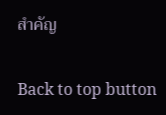สำคัญ

Back to top button